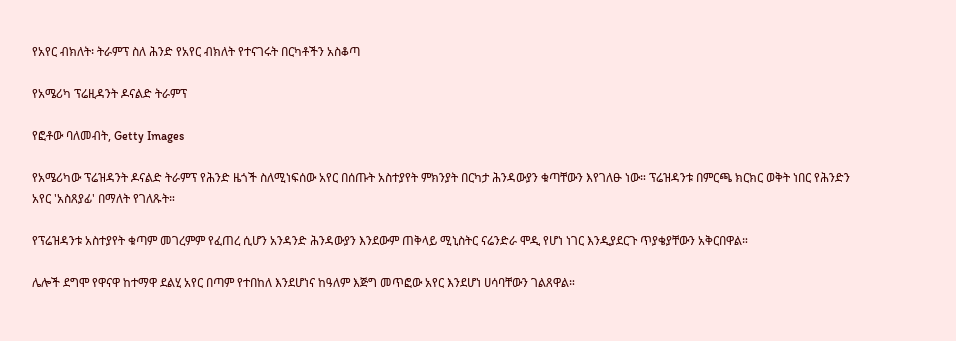የአየር ብክለት፡ ትራምፕ ስለ ሕንድ የአየር ብክለት የተናገሩት በርካቶችን አስቆጣ

የአሜሪካ ፕሬዚዳንት ዶናልድ ትራምፕ

የፎቶው ባለመብት, Getty Images

የአሜሪካው ፕሬዝዳንት ዶናልድ ትራምፕ የሕንድ ዜጎች ስለሚነፍሰው አየር በሰጡት አስተያየት ምክንያት በርካታ ሕንዳውያን ቁጣቸውን እየገለፁ ነው። ፕሬዝዳንቱ በምርጫ ክርክር ወቅት ነበር የሕንድን አየር 'አስጸያፊ' በማለት የገለጹት።

የፕሬዝዳንቱ አስተያየት ቁጣም መገረምም የፈጠረ ሲሆን አንዳንድ ሕንዳውያን እንደውም ጠቅላይ ሚኒስትር ናሬንድራ ሞዲ የሆነ ነገር እንዲያደርጉ ጥያቄያቸውን አቅርበዋል።

ሌሎች ደግሞ የዋናዋ ከተማዋ ደልሂ አየር በጣም የተበከለ እንደሆነና ከዓለም እጅግ መጥፎው አየር እንደሆነ ሀሳባቸውን ገልጸዋል።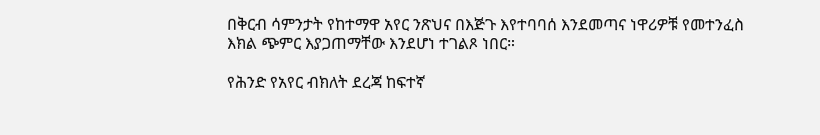በቅርብ ሳምንታት የከተማዋ አየር ንጽህና በእጅጉ እየተባባሰ እንደመጣና ነዋሪዎቹ የመተንፈስ እክል ጭምር እያጋጠማቸው እንደሆነ ተገልጾ ነበር።

የሕንድ የአየር ብክለት ደረጃ ከፍተኛ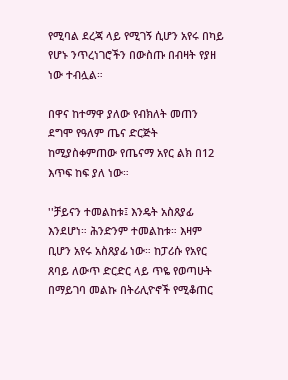የሚባል ደረጃ ላይ የሚገኝ ሲሆን አየሩ በካይ የሆኑ ንጥረነገሮችን በውስጡ በብዛት የያዘ ነው ተብሏል።

በዋና ከተማዋ ያለው የብክለት መጠን ደግሞ የዓለም ጤና ድርጅት ከሚያስቀምጠው የጤናማ አየር ልክ በ12 እጥፍ ከፍ ያለ ነው።

''ቻይናን ተመልከቱ፤ እንዴት አስጸያፊ እንደሆነ። ሕንድንም ተመልከቱ። እዛም ቢሆን አየሩ አስጸያፊ ነው። ከፓሪሱ የአየር ጸባይ ለውጥ ድርድር ላይ ጥዬ የወጣሁት በማይገባ መልኩ በትሪሊዮኖች የሚቆጠር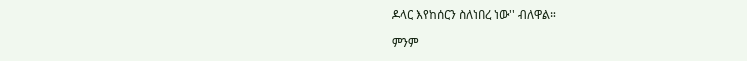ዶላር እየከሰርን ስለነበረ ነው'' ብለዋል።

ምንም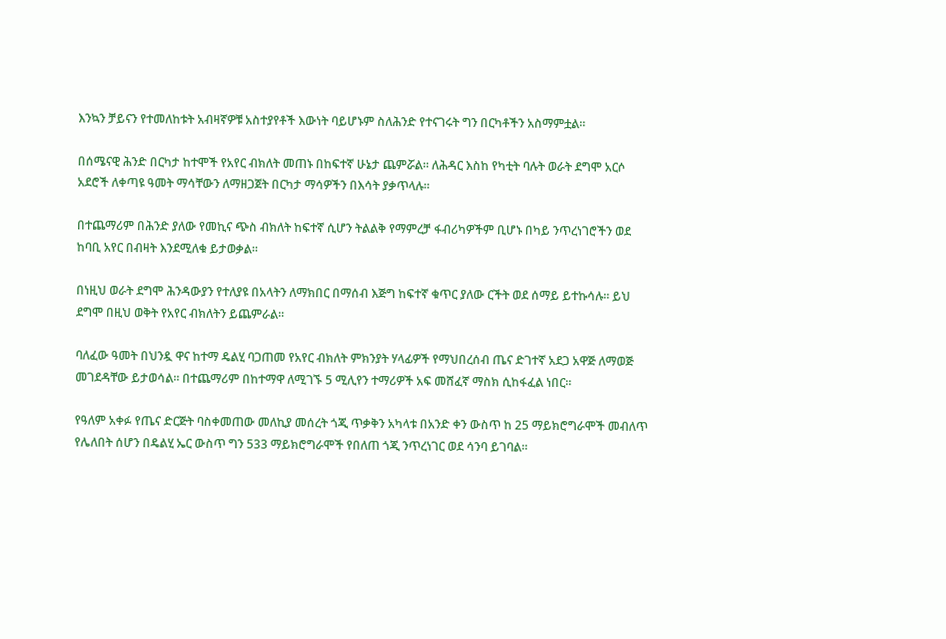እንኳን ቻይናን የተመለከቱት አብዛኛዎቹ አስተያየቶች እውነት ባይሆኑም ስለሕንድ የተናገሩት ግን በርካቶችን አስማምቷል።

በሰሜናዊ ሕንድ በርካታ ከተሞች የአየር ብክለት መጠኑ በከፍተኛ ሁኔታ ጨምሯል። ለሕዳር እስከ የካቲት ባሉት ወራት ደግሞ አርሶ አደሮች ለቀጣዩ ዓመት ማሳቸውን ለማዘጋጀት በርካታ ማሳዎችን በእሳት ያቃጥላሉ።

በተጨማሪም በሕንድ ያለው የመኪና ጭስ ብክለት ከፍተኛ ሲሆን ትልልቅ የማምረቻ ፋብሪካዎችም ቢሆኑ በካይ ንጥረነገሮችን ወደ ከባቢ አየር በብዛት እንደሚለቁ ይታወቃል።

በነዚህ ወራት ደግሞ ሕንዳውያን የተለያዩ በአላትን ለማክበር በማሰብ እጅግ ከፍተኛ ቁጥር ያለው ርችት ወደ ሰማይ ይተኩሳሉ። ይህ ደግሞ በዚህ ወቅት የአየር ብክለትን ይጨምራል።

ባለፈው ዓመት በህንዷ ዋና ከተማ ዴልሂ ባጋጠመ የአየር ብክለት ምክንያት ሃላፊዎች የማህበረሰብ ጤና ድገተኛ አደጋ አዋጅ ለማወጅ መገደዳቸው ይታወሳል። በተጨማሪም በከተማዋ ለሚገኙ 5 ሚሊየን ተማሪዎች አፍ መሸፈኛ ማስክ ሲከፋፈል ነበር።

የዓለም አቀፉ የጤና ድርጅት ባስቀመጠው መለኪያ መሰረት ጎጂ ጥቃቅን አካላቱ በአንድ ቀን ውስጥ ከ 25 ማይክሮግራሞች መብለጥ የሌለበት ሰሆን በዴልሂ ኤር ውስጥ ግን 533 ማይክሮግራሞች የበለጠ ጎጂ ንጥረነገር ወደ ሳንባ ይገባል።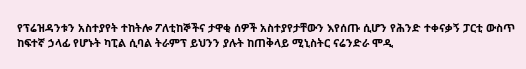የፕሬዝዳንቱን አስተያየት ተከትሎ ፖለቲከኞችና ታዋቂ ሰዎች አስተያየታቸውን እየሰጡ ሲሆን የሕንድ ተቀናቃኝ ፓርቲ ውስጥ ከፍተኛ ኃላፊ የሆኑት ካፒል ሲባል ትራምፕ ይህንን ያሉት ከጠቅላይ ሚኒስትር ናሬንድራ ሞዲ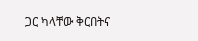ጋር ካላቸው ቅርበትና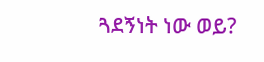ጓደኝነት ነው ወይ?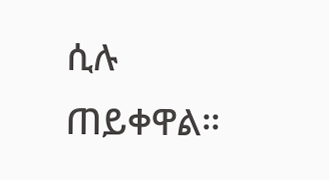ሲሉ ጠይቀዋል።